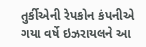તુર્કીએની રેપકોન કંપનીએ ગયા વર્ષે ઇઝરાયલને આ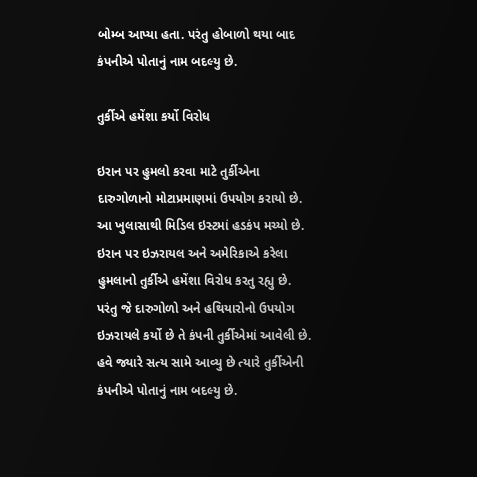બોમ્બ આપ્યા હતા. પરંતુ હોબાળો થયા બાદ કંપનીએ પોતાનું નામ બદલ્યુ છે.

તુર્કીએ હમેંશા કર્યો વિરોધ

ઇરાન પર હુમલો કરવા માટે તુર્કીએના દારુગોળાનો મોટાપ્રમાણમાં ઉપયોગ કરાયો છે. આ ખુલાસાથી મિડિલ ઇસ્ટમાં હડકંપ મચ્યો છે. ઇરાન પર ઇઝરાયલ અને અમેરિકાએ કરેલા હુમલાનો તુર્કીએ હમેંશા વિરોધ કરતુ રહ્યુ છે. પરંતુ જે દારુગોળો અને હથિયારોનો ઉપયોગ ઇઝરાયલે કર્યો છે તે કંપની તુર્કીએમાં આવેલી છે. હવે જ્યારે સત્ય સામે આવ્યુ છે ત્યારે તુર્કીએની કંપનીએ પોતાનું નામ બદલ્યુ છે.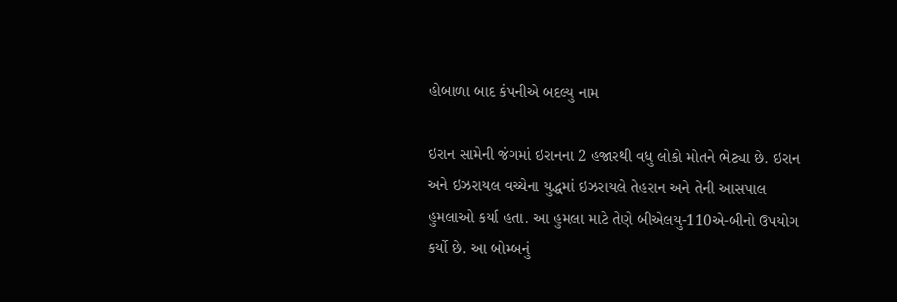હોબાળા બાદ કંપનીએ બદલ્યુ નામ

ઇરાન સામેની જંગમાં ઇરાનના 2 હજારથી વધુ લોકો મોતને ભેટ્યા છે. ઇરાન અને ઇઝરાયલ વચ્ચેના યુદ્ધમાં ઇઝરાયલે તેહરાન અને તેની આસપાલ હુમલાઓ કર્યા હતા. આ હુમલા માટે તેણે બીએલયુ-110એ-બીનો ઉપયોગ કર્યો છે. આ બોમ્બનું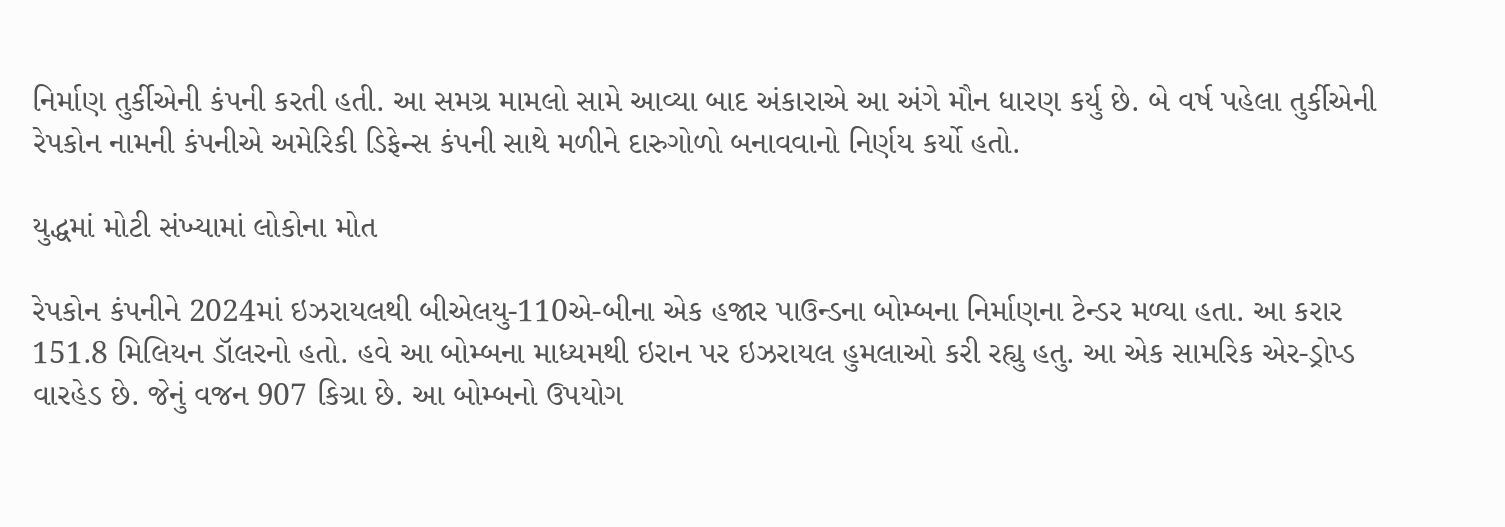નિર્માણ તુર્કીએની કંપની કરતી હતી. આ સમગ્ર મામલો સામે આવ્યા બાદ અંકારાએ આ અંગે મૌન ધારણ કર્યુ છે. બે વર્ષ પહેલા તુર્કીએની રેપકોન નામની કંપનીએ અમેરિકી ડિફેન્સ કંપની સાથે મળીને દારુગોળો બનાવવાનો નિર્ણય કર્યો હતો.

યુદ્ધમાં મોટી સંખ્યામાં લોકોના મોત

રેપકોન કંપનીને 2024માં ઇઝરાયલથી બીએલયુ-110એ-બીના એક હજાર પાઉન્ડના બોમ્બના નિર્માણના ટેન્ડર મળ્યા હતા. આ કરાર 151.8 મિલિયન ડૉલરનો હતો. હવે આ બોમ્બના માધ્યમથી ઇરાન પર ઇઝરાયલ હુમલાઓ કરી રહ્યુ હતુ. આ એક સામરિક એર-ડ્રોપ્ડ વારહેડ છે. જેનું વજન 907 કિગ્રા છે. આ બોમ્બનો ઉપયોગ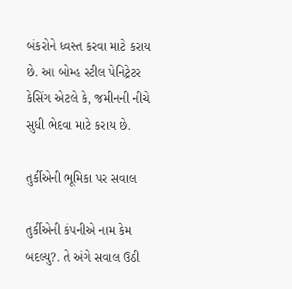બંકરોને ધ્વસ્ત કરવા માટે કરાય છે. આ બોમ્હ સ્ટીલ પેનિટ્રેટર કેસિંગ એટલે કે, જમીનની નીચે સુધી ભેદવા માટે કરાય છે.

તુર્કીએની ભૂમિકા પર સવાલ

તુર્કીએની કંપનીએ નામ કેમ બદલ્યુ?. તે અંગે સવાલ ઉઠી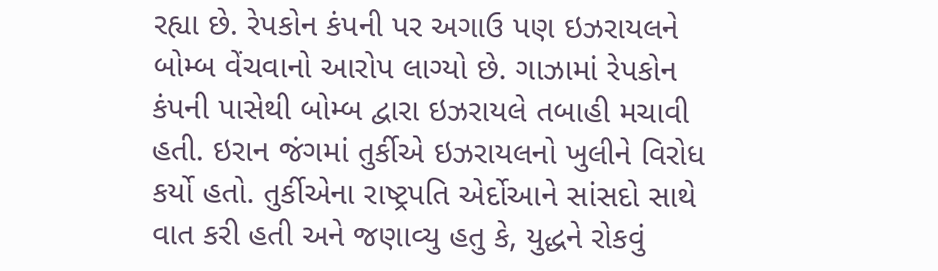રહ્યા છે. રેપકોન કંપની પર અગાઉ પણ ઇઝરાયલને બોમ્બ વેંચવાનો આરોપ લાગ્યો છે. ગાઝામાં રેપકોન કંપની પાસેથી બોમ્બ દ્વારા ઇઝરાયલે તબાહી મચાવી હતી. ઇરાન જંગમાં તુર્કીએ ઇઝરાયલનો ખુલીને વિરોધ કર્યો હતો. તુર્કીએના રાષ્ટ્રપતિ એર્દોઆને સાંસદો સાથે વાત કરી હતી અને જણાવ્યુ હતુ કે, યુદ્ધને રોકવું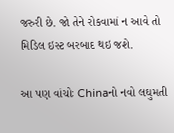જરુરી છે. જો તેને રોકવામાં ન આવે તો મિડિલ ઇસ્ટ બરબાદ થઇ જશે.

આ પણ વાંચોઃ Chinaનો નવો લઘુમતી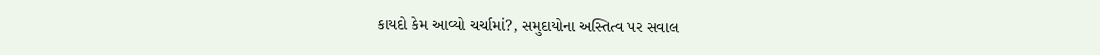કાયદો કેમ આવ્યો ચર્ચામાં?, સમુદાયોના અસ્તિત્વ પર સવાલ